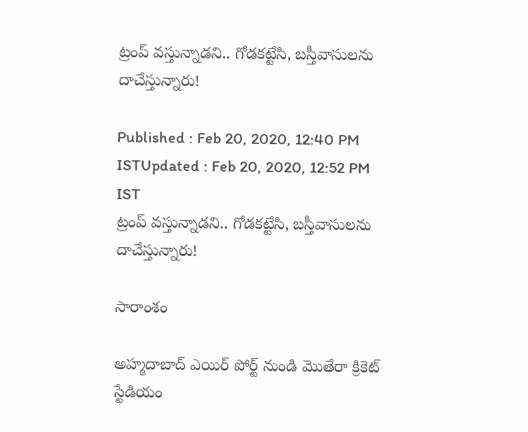ట్రంప్ వస్తున్నాడని.. గోడకట్టేసి, బస్తీవాసులను దాచేస్తున్నారు!

Published : Feb 20, 2020, 12:40 PM ISTUpdated : Feb 20, 2020, 12:52 PM IST
ట్రంప్ వస్తున్నాడని.. గోడకట్టేసి, బస్తీవాసులను దాచేస్తున్నారు!

సారాంశం

అహ్మదాబాద్ ఎయిర్ పోర్ట్ నుండి మొతేరా క్రికెట్ స్టేడియం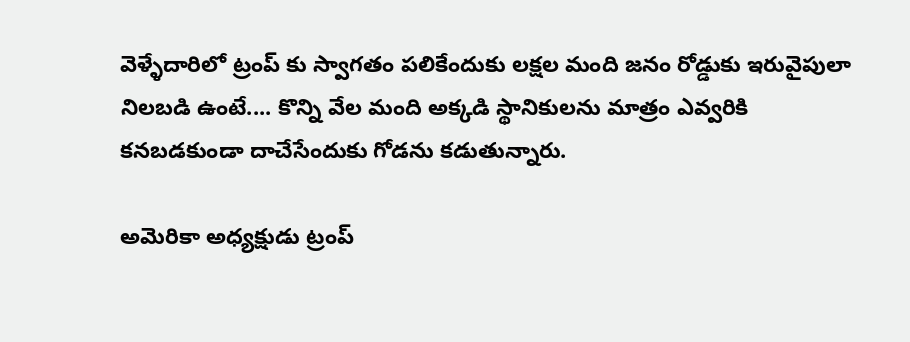వెళ్ళేదారిలో ట్రంప్ కు స్వాగతం పలికేందుకు లక్షల మంది జనం రోడ్డుకు ఇరువైపులా నిలబడి ఉంటే.... కొన్ని వేల మంది అక్కడి స్థానికులను మాత్రం ఎవ్వరికి కనబడకుండా దాచేసేందుకు గోడను కడుతున్నారు.

అమెరికా అధ్యక్షుడు ట్రంప్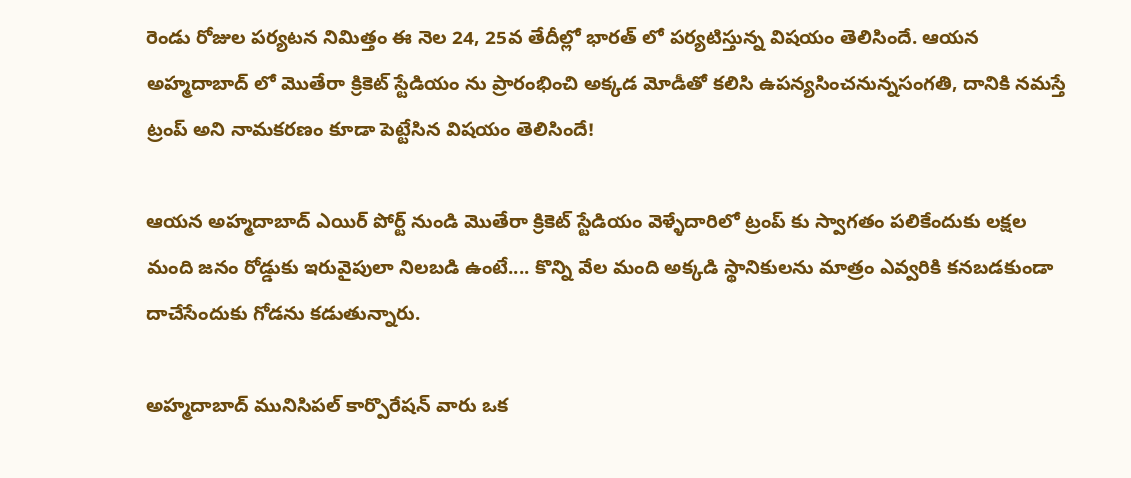రెండు రోజుల పర్యటన నిమిత్తం ఈ నెల 24, 25వ తేదీల్లో భారత్ లో పర్యటిస్తున్న విషయం తెలిసిందే. ఆయన అహ్మదాబాద్ లో మొతేరా క్రికెట్ స్టేడియం ను ప్రారంభించి అక్కడ మోడీతో కలిసి ఉపన్యసించనున్నసంగతి, దానికి నమస్తే ట్రంప్ అని నామకరణం కూడా పెట్టేసిన విషయం తెలిసిందే!

ఆయన అహ్మదాబాద్ ఎయిర్ పోర్ట్ నుండి మొతేరా క్రికెట్ స్టేడియం వెళ్ళేదారిలో ట్రంప్ కు స్వాగతం పలికేందుకు లక్షల మంది జనం రోడ్డుకు ఇరువైపులా నిలబడి ఉంటే.... కొన్ని వేల మంది అక్కడి స్థానికులను మాత్రం ఎవ్వరికి కనబడకుండా దాచేసేందుకు గోడను కడుతున్నారు.

అహ్మదాబాద్ మునిసిపల్ కార్పొరేషన్ వారు ఒక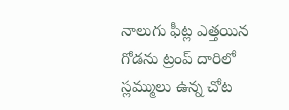నాలుగు ఫీట్ల ఎత్తయిన గోడను ట్రంప్ దారిలో స్లమ్ములు ఉన్న చోట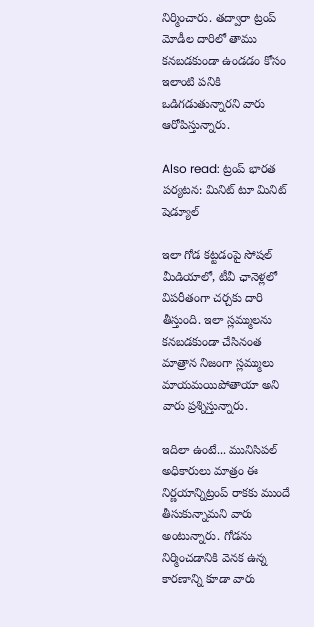నిర్మించారు. తద్వారా ట్రంప్ మోడీల దారిలో తాము కనబడకుండా ఉండడం కోసం ఇలాంటి పనికి ఒడిగడుతున్నారని వారు ఆరోపిస్తున్నారు.

Also read: ట్రంప్ భారత పర్యటన: మినిట్ టూ మినిట్ షెడ్యూల్

ఇలా గోడ కట్టడంపై సోషల్ మీడియాలో, టీవీ ఛానెళ్లలో విపరీతంగా చర్చకు దారి తీస్తుంది. ఇలా స్లమ్ములను కనబడకుండా చేసినంత మాత్రాన నిజంగా స్లమ్ములు మాయమయిపోతాయా అని వారు ప్రశ్నిస్తున్నారు.

ఇదిలా ఉంటే... మునిసిపల్ అధికారులు మాత్రం ఈ నిర్ణయాన్నిట్రంప్ రాకకు ముందే తీసుకున్నామని వారు అంటున్నారు. గోడను నిర్మించడానికి వెనక ఉన్న కారణాన్ని కూడా వారు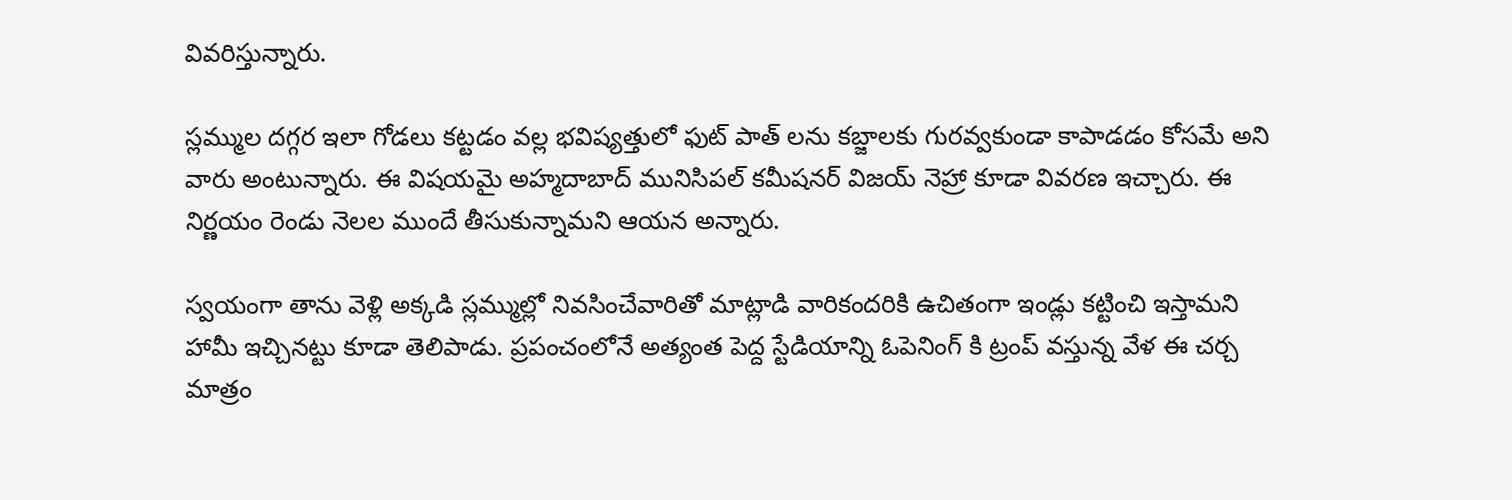వివరిస్తున్నారు.

స్లమ్ముల దగ్గర ఇలా గోడలు కట్టడం వల్ల భవిష్యత్తులో ఫుట్ పాత్ లను కబ్జాలకు గురవ్వకుండా కాపాడడం కోసమే అని వారు అంటున్నారు. ఈ విషయమై అహ్మదాబాద్ మునిసిపల్ కమీషనర్ విజయ్ నెహ్రా కూడా వివరణ ఇచ్చారు. ఈ నిర్ణయం రెండు నెలల ముందే తీసుకున్నామని ఆయన అన్నారు.

స్వయంగా తాను వెళ్లి అక్కడి స్లమ్ముల్లో నివసించేవారితో మాట్లాడి వారికందరికి ఉచితంగా ఇండ్లు కట్టించి ఇస్తామని హామీ ఇచ్చినట్టు కూడా తెలిపాడు. ప్రపంచంలోనే అత్యంత పెద్ద స్టేడియాన్ని ఓపెనింగ్ కి ట్రంప్ వస్తున్న వేళ ఈ చర్చ మాత్రం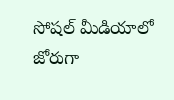సోషల్ మీడియాలో జోరుగా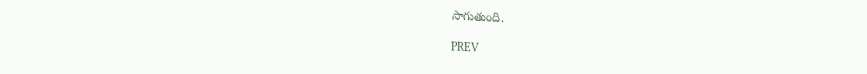సాగుతుంది.

PREV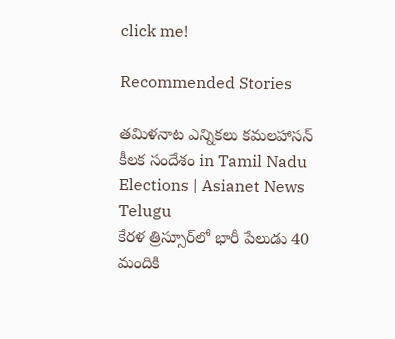click me!

Recommended Stories

తమిళనాట ఎన్నికలు కమలహాసన్ కీలక సందేశం in Tamil Nadu Elections | Asianet News Telugu
కేరళ త్రిస్సూర్‌లో భారీ పేలుడు 40 మందికి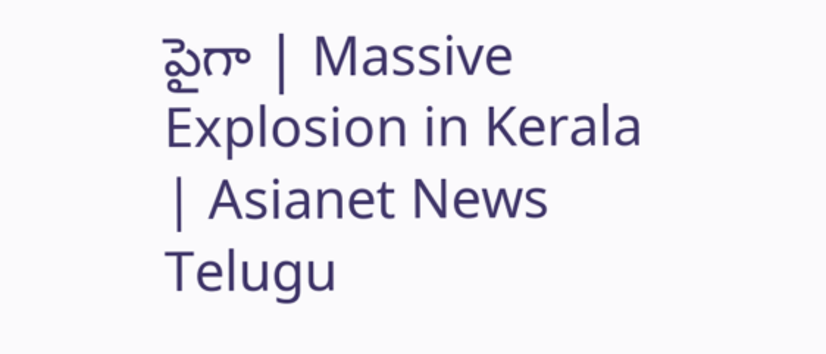పైగా | Massive Explosion in Kerala | Asianet News Telugu